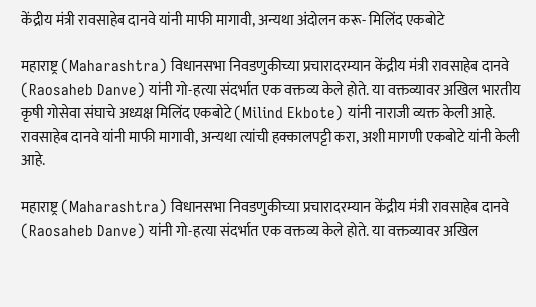केंद्रीय मंत्री रावसाहेब दानवे यांनी माफी मागावी, अन्यथा अंदोलन करू- मिलिंद एकबोटे

महाराष्ट्र (Maharashtra) विधानसभा निवडणुकीच्या प्रचारादरम्यान केंद्रीय मंत्री रावसाहेब दानवे (Raosaheb Danve) यांनी गो-हत्या संदर्भात एक वक्तव्य केले होते. या वक्तव्यावर अखिल भारतीय कृषी गोसेवा संघाचे अध्यक्ष मिलिंद एकबोटे (Milind Ekbote) यांनी नाराजी व्यक्त केली आहे. रावसाहेब दानवे यांनी माफी मागावी, अन्यथा त्यांची हक्कालपट्टी करा, अशी मागणी एकबोटे यांनी केली आहे.

महाराष्ट्र (Maharashtra) विधानसभा निवडणुकीच्या प्रचारादरम्यान केंद्रीय मंत्री रावसाहेब दानवे (Raosaheb Danve) यांनी गो-हत्या संदर्भात एक वक्तव्य केले होते. या वक्तव्यावर अखिल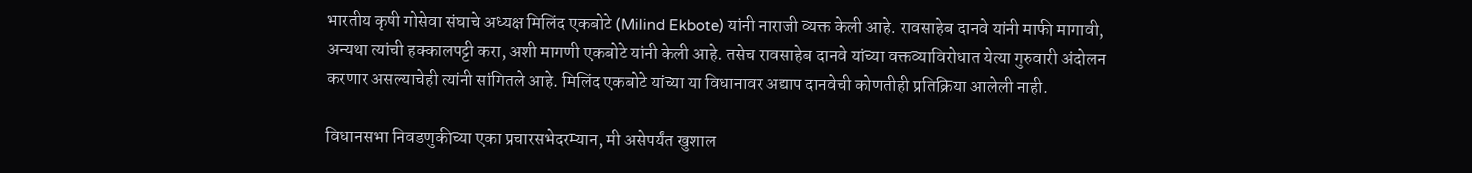भारतीय कृषी गोसेवा संघाचे अध्यक्ष मिलिंद एकबोटे (Milind Ekbote) यांनी नाराजी व्यक्त केली आहे. रावसाहेब दानवे यांनी माफी मागावी, अन्यथा त्यांची हक्कालपट्टी करा, अशी मागणी एकबोटे यांनी केली आहे. तसेच रावसाहेब दानवे यांच्या वक्तव्याविरोधात येत्या गुरुवारी अंदोलन करणार असल्याचेही त्यांनी सांगितले आहे. मिलिंद एकबोटे यांच्या या विधानावर अद्याप दानवेची कोणतीही प्रतिक्रिया आलेली नाही.

विधानसभा निवडणुकीच्या एका प्रचारसभेदरम्यान, मी असेपर्यंत खुशाल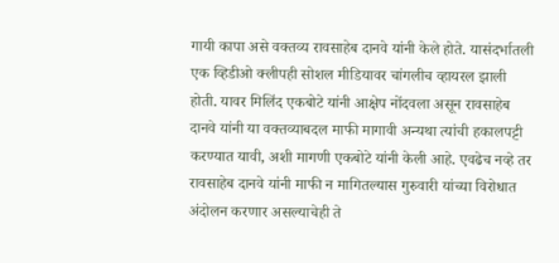गायी कापा असे वक्तव्य रावसाहेब दानवे यांनी केले होते. यासंदर्भातली एक व्हिडीओ क्लीपही सोशल मीडियावर चांगलीच व्हायरल झाली होती. यावर मिलिंद एकबोटे यांनी आक्षेप नोंदवला असून रावसाहेब दानवे यांनी या वक्तव्याबदल माफी मागावी अन्यथा त्यांची हकालपट्टी करण्यात यावी, अशी मागणी एकबोटे यांनी केली आहे. एवढेच नव्हे तर रावसाहेब दानवे यांनी माफी न मागितल्यास गुरुवारी यांच्या विरोधात अंदोलन करणार असल्याचेही ते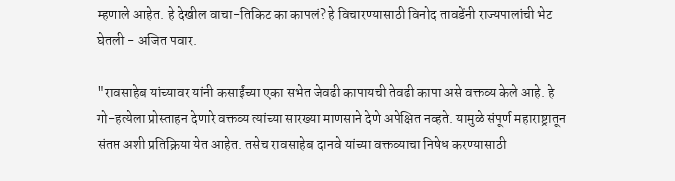म्हणाले आहेत. हे देखील वाचा-तिकिट का कापलं? हे विचारण्यासाठी विनोद तावडेंनी राज्यपालांची भेट घेतली - अजित पवार.

"रावसाहेब यांच्यावर यांनी कसाईंच्या एका सभेत जेवढी कापायची तेवढी कापा असे वक्तव्य केले आहे. हे गो-हत्येला प्रोस्ताहन देणारे वक्तव्य त्यांच्या सारख्या माणसाने देणे अपेक्षित नव्हते. यामुळे संपूर्ण महाराष्ट्रातून संतप्त अशी प्रतिक्रिया येत आहेत. तसेच रावसाहेब दानवे यांच्या वक्तव्याचा निषेध करण्यासाठी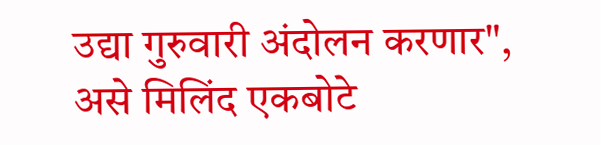उद्या गुरुवारी अंदोलन करणार", असे मिलिंद एकबोटे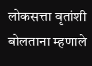लोकसत्ता वृतांशी बोलताना म्हणाले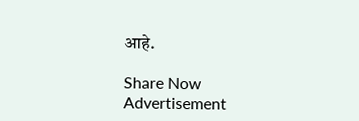आहे.

Share Now
Advertisement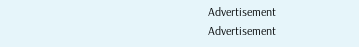Advertisement
Advertisement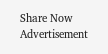Share Now
Advertisement